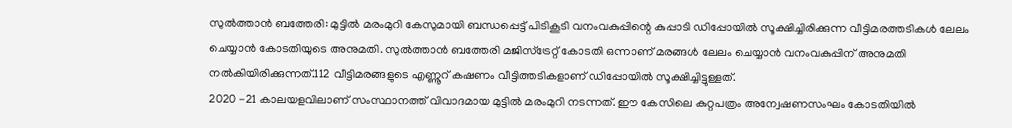സുൽത്താൻ ബത്തേരി: മുട്ടിൽ മരംമുറി കേസുമായി ബന്ധപ്പെട്ട് പിടികൂടി വനംവകുപ്പിന്റെ കുപ്പാടി ഡിപ്പോയിൽ സൂക്ഷിച്ചിരിക്കുന്ന വീട്ടിമരത്തടികൾ ലേലം ചെയ്യാൻ കോടതിയുടെ അനുമതി. സുൽത്താൻ ബത്തേരി മജിസ്ട്രേറ്റ് കോടതി ഒന്നാണ് മരങ്ങൾ ലേലം ചെയ്യാൻ വനംവകുപ്പിന് അനുമതി നൽകിയിരിക്കുന്നത്.112 വീട്ടിമരങ്ങളുടെ എണ്ണൂറ് കഷണം വീട്ടിത്തടികളാണ് ഡിപ്പോയിൽ സൂക്ഷിച്ചിട്ടുള്ളത്.
2020 -21 കാലയളവിലാണ് സംസ്ഥാനത്ത് വിവാദമായ മുട്ടിൽ മരംമുറി നടന്നത്. ഈ കേസിലെ കുറ്റപത്രം അന്വേഷണസംഘം കോടതിയിൽ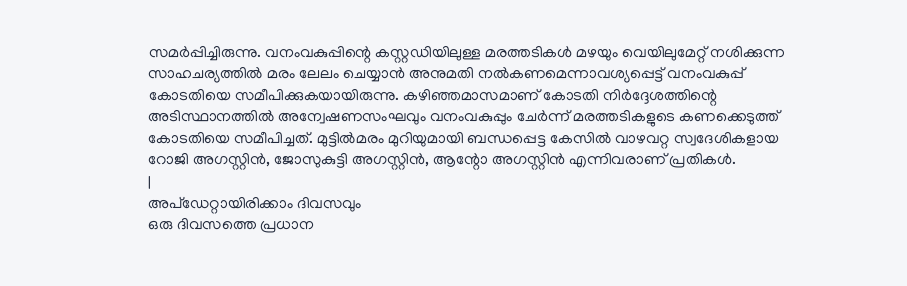സമർപ്പിച്ചിരുന്നു. വനംവകുപ്പിന്റെ കസ്റ്റഡിയിലുള്ള മരത്തടികൾ മഴയും വെയിലുമേറ്റ് നശിക്കുന്ന സാഹചര്യത്തിൽ മരം ലേലം ചെയ്യാൻ അനുമതി നൽകണമെന്നാവശ്യപ്പെട്ട് വനംവകുപ്പ് കോടതിയെ സമീപിക്കുകയായിരുന്നു. കഴിഞ്ഞമാസമാണ് കോടതി നിർദ്ദേശത്തിന്റെ അടിസ്ഥാനത്തിൽ അന്വേഷണസംഘവും വനംവകുപ്പും ചേർന്ന് മരത്തടികളുടെ കണക്കെടുത്ത് കോടതിയെ സമീപിച്ചത്. മുട്ടിൽമരം മുറിയുമായി ബന്ധപ്പെട്ട കേസിൽ വാഴവറ്റ സ്വദേശികളായ റോജി അഗസ്റ്റിൻ, ജോസുകുട്ടി അഗസ്റ്റിൻ, ആന്റോ അഗസ്റ്റിൻ എന്നിവരാണ് പ്രതികൾ.
|
അപ്ഡേറ്റായിരിക്കാം ദിവസവും
ഒരു ദിവസത്തെ പ്രധാന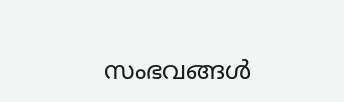സംഭവങ്ങൾ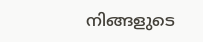നിങ്ങളുടെ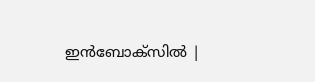ഇൻബോക്സിൽ |